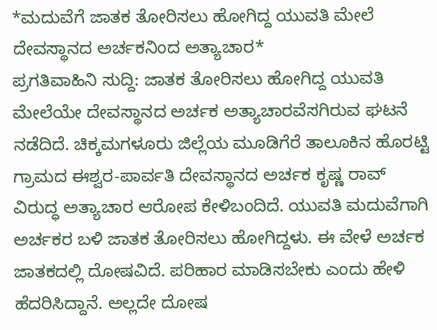*ಮದುವೆಗೆ ಜಾತಕ ತೋರಿಸಲು ಹೋಗಿದ್ದ ಯುವತಿ ಮೇಲೆ ದೇವಸ್ಥಾನದ ಅರ್ಚಕನಿಂದ ಅತ್ಯಾಚಾರ*
ಪ್ರಗತಿವಾಹಿನಿ ಸುದ್ದಿ: ಜಾತಕ ತೋರಿಸಲು ಹೋಗಿದ್ದ ಯುವತಿ ಮೇಲೆಯೇ ದೇವಸ್ಥಾನದ ಅರ್ಚಕ ಅತ್ಯಾಚಾರವೆಸಗಿರುವ ಘಟನೆ ನಡೆದಿದೆ. ಚಿಕ್ಕಮಗಳೂರು ಜಿಲ್ಲೆಯ ಮೂಡಿಗೆರೆ ತಾಲೂಕಿನ ಹೊರಟ್ಟಿ ಗ್ರಾಮದ ಈಶ್ವರ-ಪಾರ್ವತಿ ದೇವಸ್ಥಾನದ ಅರ್ಚಕ ಕೃಷ್ಣ ರಾವ್ ವಿರುದ್ಧ ಅತ್ಯಾಚಾರ ಆರೋಪ ಕೇಳಿಬಂದಿದೆ. ಯುವತಿ ಮದುವೆಗಾಗಿ ಅರ್ಚಕರ ಬಳಿ ಜಾತಕ ತೋರಿಸಲು ಹೋಗಿದ್ದಳು. ಈ ವೇಳೆ ಅರ್ಚಕ ಜಾತಕದಲ್ಲಿ ದೋಷವಿದೆ. ಪರಿಹಾರ ಮಾಡಿಸಬೇಕು ಎಂದು ಹೇಳಿ ಹೆದರಿಸಿದ್ದಾನೆ. ಅಲ್ಲದೇ ದೋಷ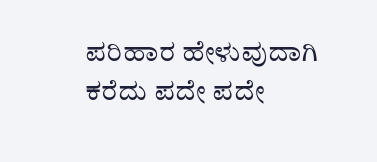ಪರಿಹಾರ ಹೇಳುವುದಾಗಿ ಕರೆದು ಪದೇ ಪದೇ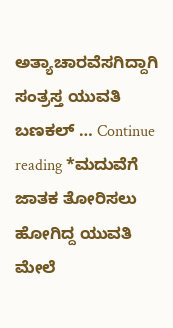ಅತ್ಯಾಚಾರವೆಸಗಿದ್ದಾಗಿ ಸಂತ್ರಸ್ತ ಯುವತಿ ಬಣಕಲ್ … Continue reading *ಮದುವೆಗೆ ಜಾತಕ ತೋರಿಸಲು ಹೋಗಿದ್ದ ಯುವತಿ ಮೇಲೆ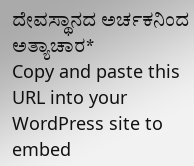ದೇವಸ್ಥಾನದ ಅರ್ಚಕನಿಂದ ಅತ್ಯಾಚಾರ*
Copy and paste this URL into your WordPress site to embed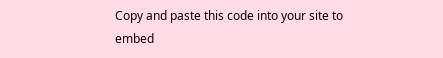Copy and paste this code into your site to embed